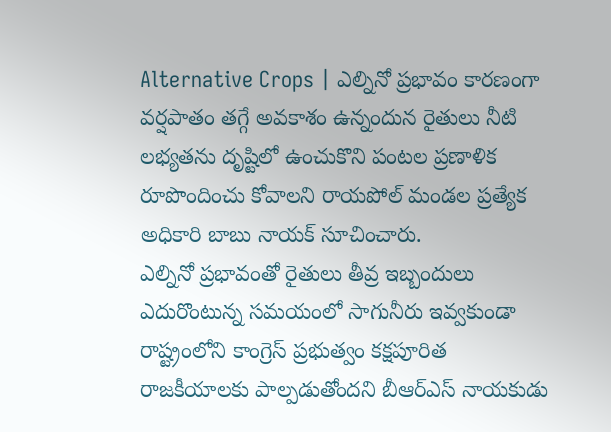Alternative Crops | ఎల్నినో ప్రభావం కారణంగా వర్షపాతం తగ్గే అవకాశం ఉన్నందున రైతులు నీటి లభ్యతను దృష్టిలో ఉంచుకొని పంటల ప్రణాళిక రూపొందించు కోవాలని రాయపోల్ మండల ప్రత్యేక అధికారి బాబు నాయక్ సూచించారు.
ఎల్నినో ప్రభావంతో రైతులు తీవ్ర ఇబ్బందులు ఎదురొంటున్న సమయంలో సాగునీరు ఇవ్వకుండా రాష్ట్రంలోని కాంగ్రెస్ ప్రభుత్వం కక్షపూరిత రాజకీయాలకు పాల్పడుతోందని బీఆర్ఎస్ నాయకుడు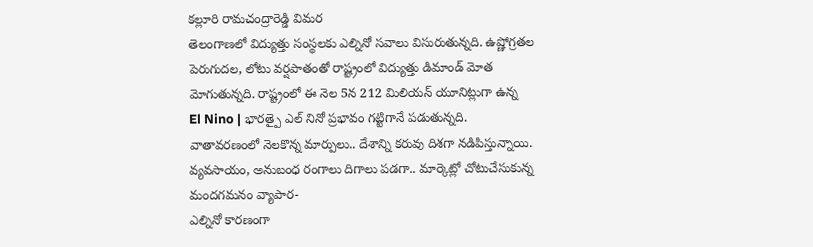కల్లూరి రామచంద్రారెడ్డి విమర
తెలంగాణలో విద్యుత్తు సంస్థలకు ఎల్నినో సవాలు విసురుతున్నది. ఉష్ణోగ్రతల పెరుగుదల, లోటు వర్షపాతంతో రాష్ట్రంలో విద్యుత్తు డిమాండ్ మోత మోగుతున్నది. రాష్ట్రంలో ఈ నెల 5న 212 మిలియన్ యూనిట్లుగా ఉన్న
El Nino | భారత్పై ఎల్ నినో ప్రభావం గట్టిగానే పడుతున్నది. వాతావరణంలో నెలకొన్న మార్పులు.. దేశాన్ని కరువు దిశగా నడిపిస్తున్నాయి. వ్యవసాయం, అనుబంధ రంగాలు దిగాలు పడగా.. మార్కెట్లో చోటుచేసుకున్న మందగమనం వ్యాపార-
ఎల్నినో కారణంగా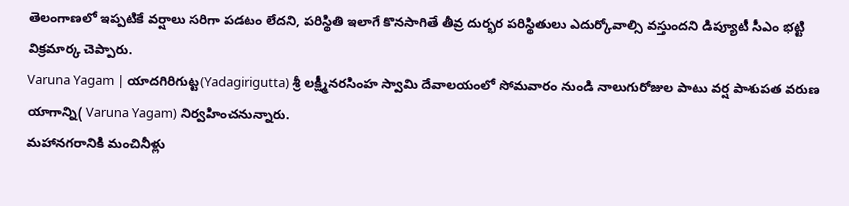తెలంగాణలో ఇప్పటికే వర్షాలు సరిగా పడటం లేదని, పరిస్థితి ఇలాగే కొనసాగితే తీవ్ర దుర్భర పరిస్థితులు ఎదుర్కోవాల్సి వస్తుందని డిప్యూటీ సీఎం భట్టి విక్రమార్క చెప్పారు.
Varuna Yagam | యాదగిరిగుట్ట(Yadagirigutta) శ్రీ లక్ష్మీనరసింహ స్వామి దేవాలయంలో సోమవారం నుండి నాలుగురోజుల పాటు వర్ష పాశుపత వరుణ యాగాన్ని( Varuna Yagam) నిర్వహించనున్నారు.
మహానగరానికి మంచినీళ్లు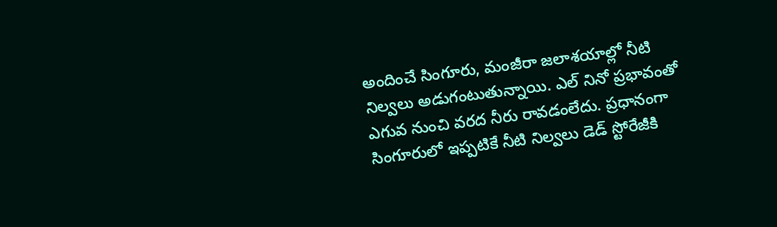అందించే సింగూరు, మంజీరా జలాశయాల్లో నీటి నిల్వలు అడుగంటుతున్నాయి. ఎల్ నినో ప్రభావంతో ఎగువ నుంచి వరద నీరు రావడంలేదు. ప్రధానంగా సింగూరులో ఇప్పటికే నీటి నిల్వలు డెడ్ స్టోరేజీకి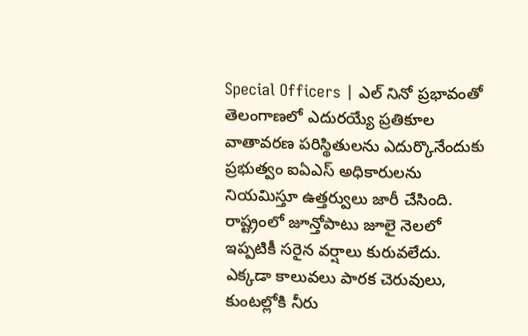Special Officers | ఎల్ నినో ప్రభావంతో తెలంగాణలో ఎదురయ్యే ప్రతికూల వాతావరణ పరిస్థితులను ఎదుర్కొనేందుకు ప్రభుత్వం ఐఏఎస్ అధికారులను నియమిస్తూ ఉత్తర్వులు జారీ చేసింది.
రాష్ట్రంలో జూన్తోపాటు జూలై నెలలో ఇప్పటికీ సరైన వర్షాలు కురువలేదు. ఎక్కడా కాలువలు పారక చెరువులు, కుంటల్లోకి నీరు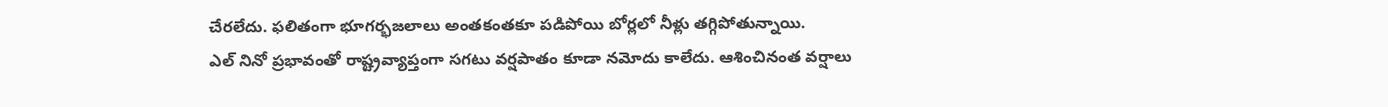చేరలేదు. ఫలితంగా భూగర్భజలాలు అంతకంతకూ పడిపోయి బోర్లలో నీళ్లు తగ్గిపోతున్నాయి.
ఎల్ నినో ప్రభావంతో రాష్ట్రవ్యాప్తంగా సగటు వర్షపాతం కూడా నమోదు కాలేదు. ఆశించినంత వర్షాలు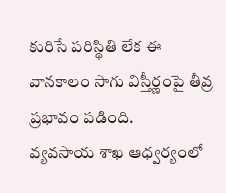కురిసే పరిస్థితి లేక ఈ వానకాలం సాగు విస్తీర్ణంపై తీవ్ర ప్రభావం పడింది.
వ్యవసాయ శాఖ ఆధ్వర్యంలో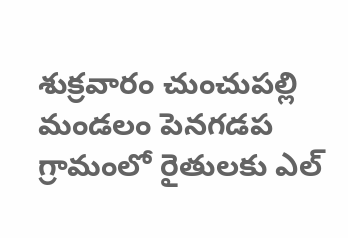శుక్రవారం చుంచుపల్లి మండలం పెనగడప గ్రామంలో రైతులకు ఎల్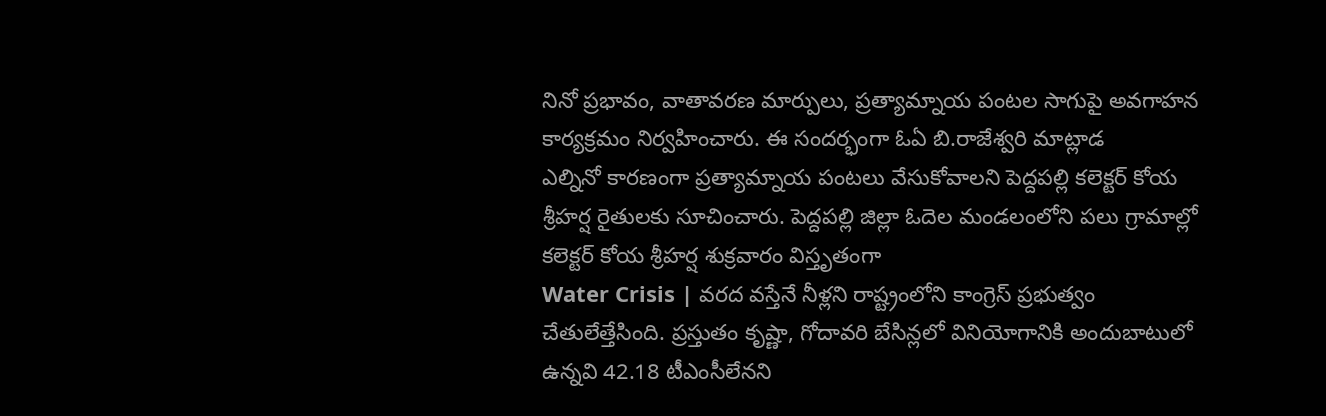నినో ప్రభావం, వాతావరణ మార్పులు, ప్రత్యామ్నాయ పంటల సాగుపై అవగాహన కార్యక్రమం నిర్వహించారు. ఈ సందర్భంగా ఓఏ బి.రాజేశ్వరి మాట్లాడ
ఎల్నినో కారణంగా ప్రత్యామ్నాయ పంటలు వేసుకోవాలని పెద్దపల్లి కలెక్టర్ కోయ శ్రీహర్ష రైతులకు సూచించారు. పెద్దపల్లి జిల్లా ఓదెల మండలంలోని పలు గ్రామాల్లో కలెక్టర్ కోయ శ్రీహర్ష శుక్రవారం విస్తృతంగా
Water Crisis | వరద వస్తేనే నీళ్లని రాష్ట్రంలోని కాంగ్రెస్ ప్రభుత్వం చేతులేత్తేసింది. ప్రస్తుతం కృష్ణా, గోదావరి బేసిన్లలో వినియోగానికి అందుబాటులో ఉన్నవి 42.18 టీఎంసీలేనని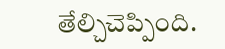తేల్చిచెప్పింది.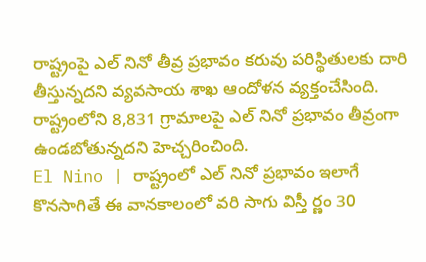రాష్ట్రంపై ఎల్ నినో తీవ్ర ప్రభావం కరువు పరిస్థితులకు దారి తీస్తున్నదని వ్యవసాయ శాఖ ఆందోళన వ్యక్తంచేసింది. రాష్ట్రంలోని 8,831 గ్రామాలపై ఎల్ నినో ప్రభావం తీవ్రంగా ఉండబోతున్నదని హెచ్చరించింది.
El Nino | రాష్ట్రంలో ఎల్ నినో ప్రభావం ఇలాగే కొనసాగితే ఈ వానకాలంలో వరి సాగు విస్తీ ర్ణం 30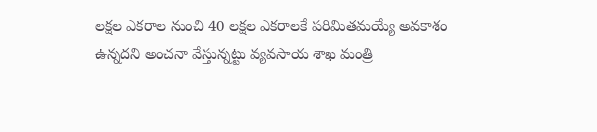లక్షల ఎకరాల నుంచి 40 లక్షల ఎకరాలకే పరిమితమయ్యే అవకాశం ఉన్నదని అంచనా వేస్తున్నట్టు వ్యవసాయ శాఖ మంత్రి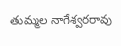తుమ్మల నాగేశ్వరరావు